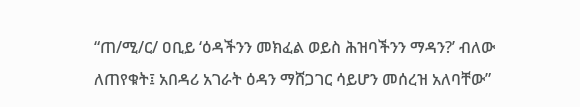“ጠ/ሚ/ር/ ዐቢይ ‘ዕዳችንን መክፈል ወይስ ሕዝባችንን ማዳን?’ ብለው ለጠየቁት፤ አበዳሪ አገራት ዕዳን ማሸጋገር ሳይሆን መሰረዝ አለባቸው”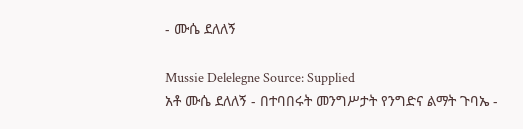- ሙሴ ደለለኝ

Mussie Delelegne Source: Supplied
አቶ ሙሴ ደለለኝ - በተባበሩት መንግሥታት የንግድና ልማት ጉባኤ -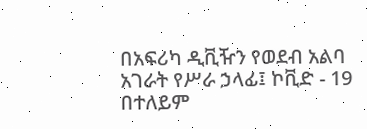በአፍሪካ ዲቪዥን የወደብ አልባ አገራት የሥራ ኃላፊ፤ ኮቪድ - 19 በተለይም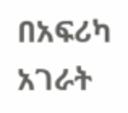በአፍሪካ አገራት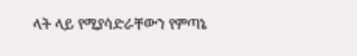ላት ላይ የሚያሳድራቸውን የምጣኔ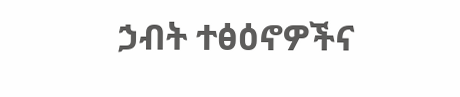ኃብት ተፅዕኖዎችና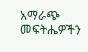አማራጭ መፍትሔዎችን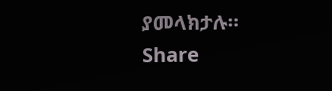ያመላክታሉ።
Share